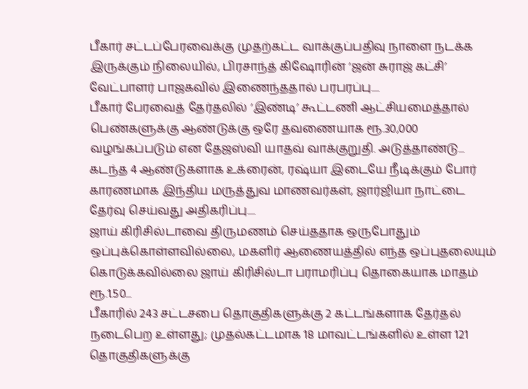பீகார் சட்டப்பேரவைக்கு முதற்கட்ட வாக்குப்பதிவு நாளை நடக்க இருக்கும் நிலையில், பிரசாந்த் கிஷோரின் ‘ஜன் சுராஜ் கட்சி’ வேட்பாளர் பாஜகவில் இணைந்ததால் பரபரப்பு....
பீகார் பேரவைத் தேர்தலில் ‘இண்டி’ கூட்டணி ஆட்சியமைத்தால் பெண்களுக்கு ஆண்டுக்கு ஒரே தவணையாக ரூ.30,000 வழங்கப்படும் என தேஜஸ்வி யாதவ் வாக்குறுதி. அடுத்தாண்டு...
கடந்த 4 ஆண்டுகளாக உக்ரைன், ரஷ்யா இடையே நீடிக்கும் போர் காரணமாக இந்திய மருத்துவ மாணவர்கள், ஜார்ஜியா நாட்டை தேர்வு செய்வது அதிகரிப்பு....
ஜாய் கிரிசில்டாவை திருமணம் செய்ததாக ஒருபோதும் ஒப்புக்கொள்ளவில்லை, மகளிர் ஆணையத்தில் எந்த ஒப்புதலையும் கொடுக்கவில்லை ஜாய் கிரிசில்டா பராமரிப்பு தொகையாக மாதம் ரூ.1.50...
பீகாரில் 243 சட்டசபை தொகுதிகளுக்கு 2 கட்டங்களாக தேர்தல் நடைபெற உள்ளது; முதல்கட்டமாக 18 மாவட்டங்களில் உள்ள 121 தொகுதிகளுக்கு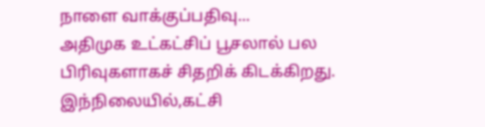நாளை வாக்குப்பதிவு...
அதிமுக உட்கட்சிப் பூசலால் பல பிரிவுகளாகச் சிதறிக் கிடக்கிறது. இந்நிலையில்,கட்சி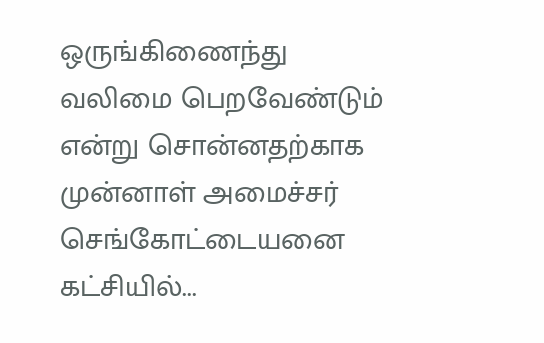ஒருங்கிணைந்து வலிமை பெறவேண்டும் என்று சொன்னதற்காக முன்னாள் அமைச்சர் செங்கோட்டையனை கட்சியில்...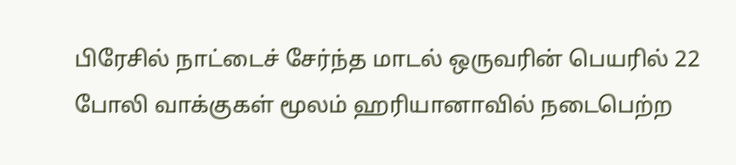பிரேசில் நாட்டைச் சேர்ந்த மாடல் ஒருவரின் பெயரில் 22 போலி வாக்குகள் மூலம் ஹரியானாவில் நடைபெற்ற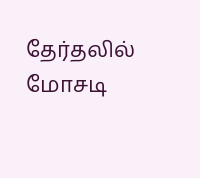தேர்தலில் மோசடி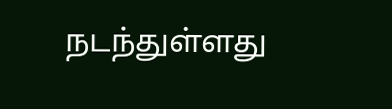நடந்துள்ளது